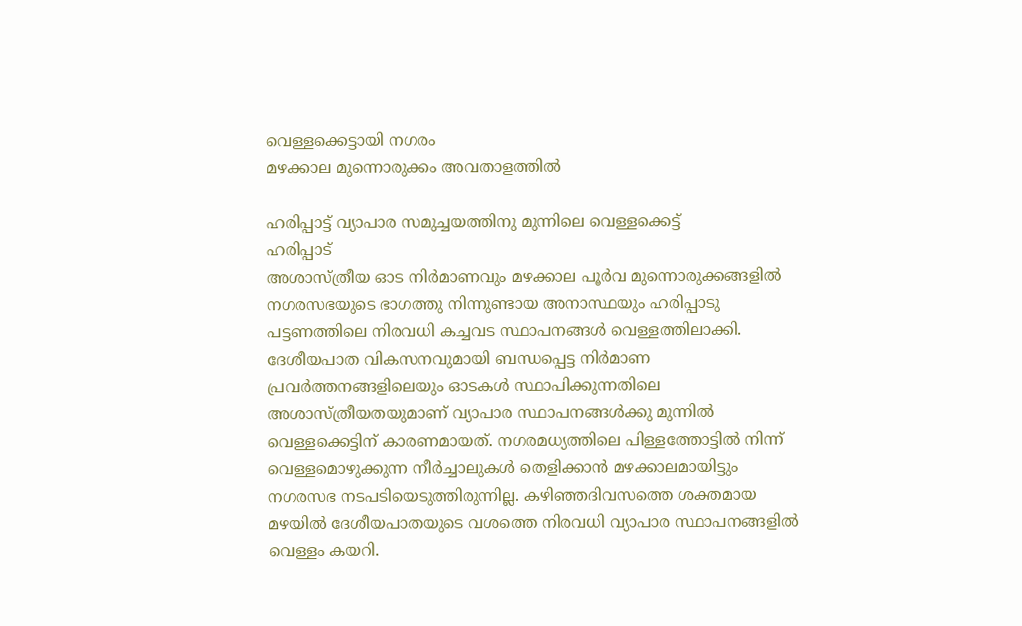വെള്ളക്കെട്ടായി നഗരം
മഴക്കാല മുന്നൊരുക്കം അവതാളത്തിൽ

ഹരിപ്പാട്ട് വ്യാപാര സമുച്ചയത്തിനു മുന്നിലെ വെള്ളക്കെട്ട്
ഹരിപ്പാട്
അശാസ്ത്രീയ ഓട നിർമാണവും മഴക്കാല പൂർവ മുന്നൊരുക്കങ്ങളിൽ നഗരസഭയുടെ ഭാഗത്തു നിന്നുണ്ടായ അനാസ്ഥയും ഹരിപ്പാടു പട്ടണത്തിലെ നിരവധി കച്ചവട സ്ഥാപനങ്ങൾ വെള്ളത്തിലാക്കി. ദേശീയപാത വികസനവുമായി ബന്ധപ്പെട്ട നിർമാണ പ്രവർത്തനങ്ങളിലെയും ഓടകൾ സ്ഥാപിക്കുന്നതിലെ അശാസ്ത്രീയതയുമാണ് വ്യാപാര സ്ഥാപനങ്ങൾക്കു മുന്നിൽ വെള്ളക്കെട്ടിന് കാരണമായത്. നഗരമധ്യത്തിലെ പിള്ളത്തോട്ടിൽ നിന്ന് വെള്ളമൊഴുക്കുന്ന നീർച്ചാലുകൾ തെളിക്കാൻ മഴക്കാലമായിട്ടും നഗരസഭ നടപടിയെടുത്തിരുന്നില്ല. കഴിഞ്ഞദിവസത്തെ ശക്തമായ മഴയിൽ ദേശീയപാതയുടെ വശത്തെ നിരവധി വ്യാപാര സ്ഥാപനങ്ങളിൽ വെള്ളം കയറി.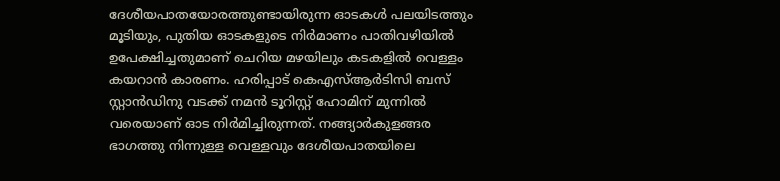ദേശീയപാതയോരത്തുണ്ടായിരുന്ന ഓടകൾ പലയിടത്തും മൂടിയും, പുതിയ ഓടകളുടെ നിർമാണം പാതിവഴിയിൽ ഉപേക്ഷിച്ചതുമാണ് ചെറിയ മഴയിലും കടകളിൽ വെള്ളം കയറാൻ കാരണം. ഹരിപ്പാട് കെഎസ്ആർടിസി ബസ് സ്റ്റാൻഡിനു വടക്ക് നമൻ ടൂറിസ്റ്റ് ഹോമിന് മുന്നിൽ വരെയാണ് ഓട നിർമിച്ചിരുന്നത്. നങ്ങ്യാർകുളങ്ങര ഭാഗത്തു നിന്നുള്ള വെള്ളവും ദേശീയപാതയിലെ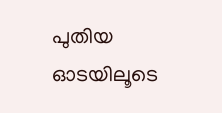പുതിയ ഓടയിലൂടെ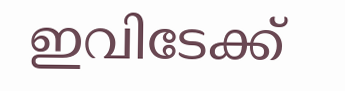ഇവിടേക്ക്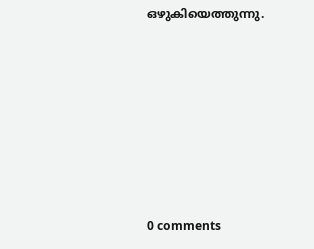ഒഴുകിയെത്തുന്നു.







0 comments